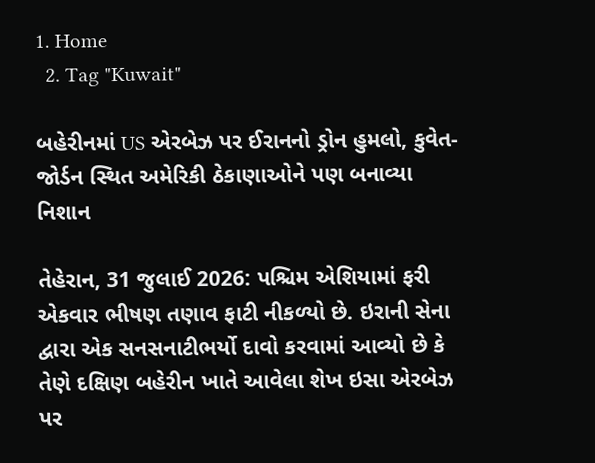1. Home
  2. Tag "Kuwait"

બહેરીનમાં US એરબેઝ પર ઈરાનનો ડ્રોન હુમલો, કુવેત-જોર્ડન સ્થિત અમેરિકી ઠેકાણાઓને પણ બનાવ્યા નિશાન

તેહેરાન, 31 જુલાઈ 2026: પશ્ચિમ એશિયામાં ફરી એકવાર ભીષણ તણાવ ફાટી નીકળ્યો છે. ઇરાની સેના દ્વારા એક સનસનાટીભર્યો દાવો કરવામાં આવ્યો છે કે તેણે દક્ષિણ બહેરીન ખાતે આવેલા શેખ ઇસા એરબેઝ પર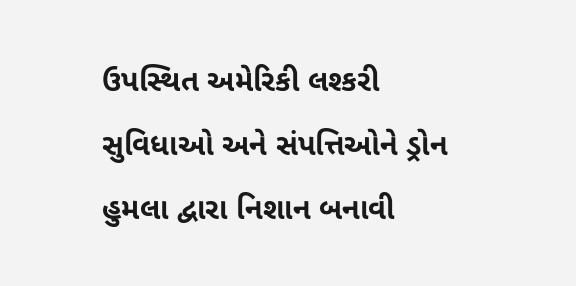ઉપસ્થિત અમેરિકી લશ્કરી સુવિધાઓ અને સંપત્તિઓને ડ્રોન હુમલા દ્વારા નિશાન બનાવી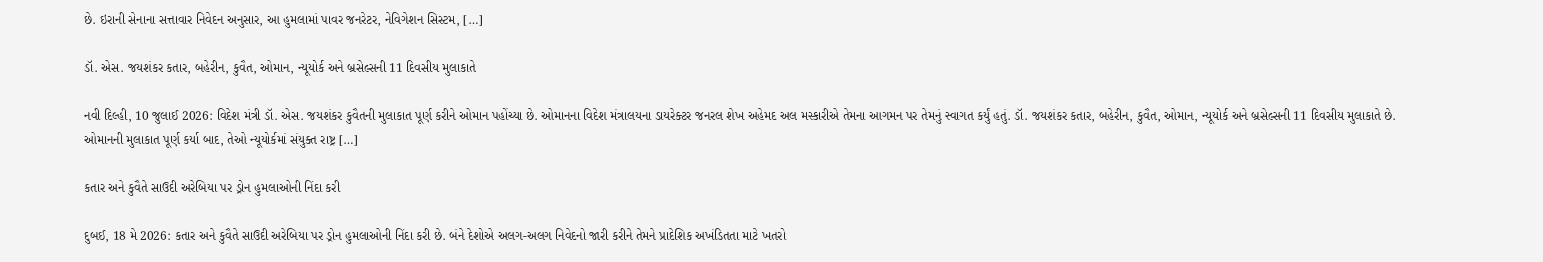છે. ઇરાની સેનાના સત્તાવાર નિવેદન અનુસાર, આ હુમલામાં પાવર જનરેટર, નેવિગેશન સિસ્ટમ, […]

ડૉ. એસ. જયશંકર કતાર, બહેરીન, કુવૈત, ઓમાન, ન્યૂયોર્ક અને બ્રસેલ્સની 11 દિવસીય મુલાકાતે

નવી દિલ્હી, 10 જુલાઈ 2026: વિદેશ મંત્રી ડૉ. એસ. જયશંકર કુવૈતની મુલાકાત પૂર્ણ કરીને ઓમાન પહોંચ્યા છે. ઓમાનના વિદેશ મંત્રાલયના ડાયરેક્ટર જનરલ શેખ અહેમદ અલ મસ્કારીએ તેમના આગમન પર તેમનું સ્વાગત કર્યું હતું. ડૉ. જયશંકર કતાર, બહેરીન, કુવૈત, ઓમાન, ન્યૂયોર્ક અને બ્રસેલ્સની 11 દિવસીય મુલાકાતે છે. ઓમાનની મુલાકાત પૂર્ણ કર્યા બાદ, તેઓ ન્યૂયોર્કમાં સંયુક્ત રાષ્ટ્ર […]

કતાર અને કુવૈતે સાઉદી અરેબિયા પર ડ્રોન હુમલાઓની નિંદા કરી

દુબઈ, 18 મે 2026: કતાર અને કુવૈતે સાઉદી અરેબિયા પર ડ્રોન હુમલાઓની નિંદા કરી છે. બંને દેશોએ અલગ-અલગ નિવેદનો જારી કરીને તેમને પ્રાદેશિક અખંડિતતા માટે ખતરો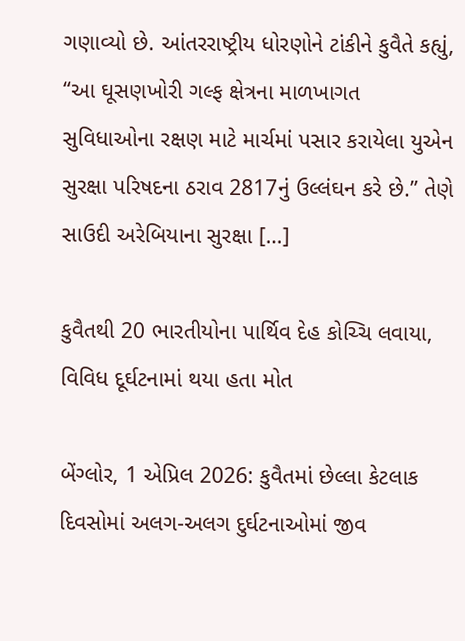ગણાવ્યો છે. આંતરરાષ્ટ્રીય ધોરણોને ટાંકીને કુવૈતે કહ્યું, “આ ઘૂસણખોરી ગલ્ફ ક્ષેત્રના માળખાગત સુવિધાઓના રક્ષણ માટે માર્ચમાં પસાર કરાયેલા યુએન સુરક્ષા પરિષદના ઠરાવ 2817નું ઉલ્લંઘન કરે છે.” તેણે સાઉદી અરેબિયાના સુરક્ષા […]

કુવૈતથી 20 ભારતીયોના પાર્થિવ દેહ કોચ્ચિ લવાયા, વિવિધ દૂર્ઘટનામાં થયા હતા મોત

બેંગ્લોર, 1 એપ્રિલ 2026: કુવૈતમાં છેલ્લા કેટલાક દિવસોમાં અલગ-અલગ દુર્ઘટનાઓમાં જીવ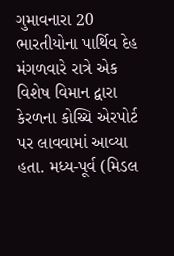ગુમાવનારા 20 ભારતીયોના પાર્થિવ દેહ મંગળવારે રાત્રે એક વિશેષ વિમાન દ્વારા કેરળના કોચ્ચિ એરપોર્ટ પર લાવવામાં આવ્યા હતા. મધ્ય-પૂર્વ (મિડલ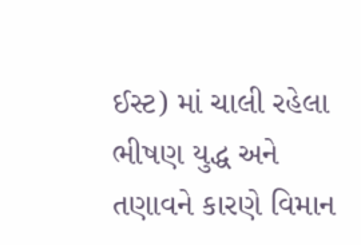ઈસ્ટ) માં ચાલી રહેલા ભીષણ યુદ્ધ અને તણાવને કારણે વિમાન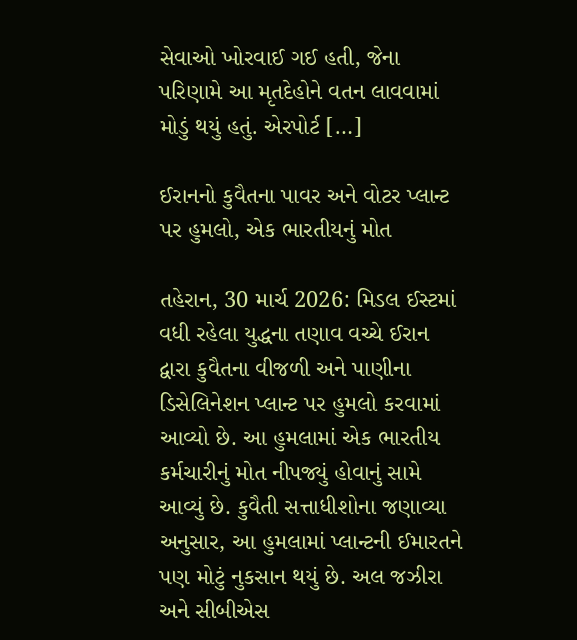સેવાઓ ખોરવાઈ ગઈ હતી, જેના પરિણામે આ મૃતદેહોને વતન લાવવામાં મોડું થયું હતું. એરપોર્ટ […]

ઈરાનનો કુવૈતના પાવર અને વોટર પ્લાન્ટ પર હુમલો, એક ભારતીયનું મોત

તહેરાન, 30 માર્ચ 2026: મિડલ ઈસ્ટમાં વધી રહેલા યુદ્ધના તણાવ વચ્ચે ઈરાન દ્વારા કુવૈતના વીજળી અને પાણીના ડિસેલિનેશન પ્લાન્ટ પર હુમલો કરવામાં આવ્યો છે. આ હુમલામાં એક ભારતીય કર્મચારીનું મોત નીપજ્યું હોવાનું સામે આવ્યું છે. કુવૈતી સત્તાધીશોના જણાવ્યા અનુસાર, આ હુમલામાં પ્લાન્ટની ઈમારતને પણ મોટું નુકસાન થયું છે. અલ જઝીરા અને સીબીએસ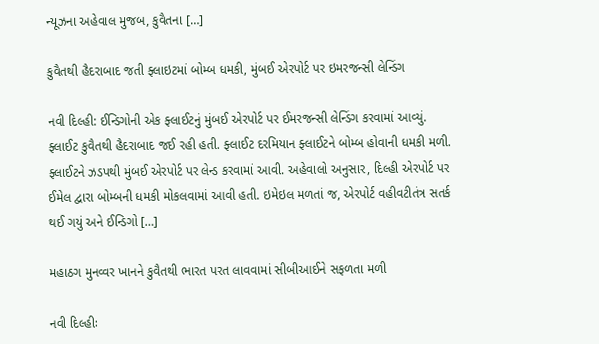ન્યૂઝના અહેવાલ મુજબ, કુવૈતના […]

કુવૈતથી હૈદરાબાદ જતી ફ્લાઇટમાં બોમ્બ ધમકી, મુંબઈ એરપોર્ટ પર ઇમરજન્સી લેન્ડિંગ

નવી દિલ્હી: ઈન્ડિગોની એક ફ્લાઈટનું મુંબઈ એરપોર્ટ પર ઈમરજન્સી લેન્ડિંગ કરવામાં આવ્યું. ફ્લાઈટ કુવૈતથી હૈદરાબાદ જઈ રહી હતી. ફ્લાઈટ દરમિયાન ફ્લાઈટને બોમ્બ હોવાની ધમકી મળી. ફ્લાઈટને ઝડપથી મુંબઈ એરપોર્ટ પર લેન્ડ કરવામાં આવી. અહેવાલો અનુસાર, દિલ્હી એરપોર્ટ પર ઈમેલ દ્વારા બોમ્બની ધમકી મોકલવામાં આવી હતી. ઇમેઇલ મળતાં જ, એરપોર્ટ વહીવટીતંત્ર સતર્ક થઈ ગયું અને ઈન્ડિગો […]

મહાઠગ મુનવ્વર ખાનને કુવૈતથી ભારત પરત લાવવામાં સીબીઆઈને સફળતા મળી

નવી દિલ્હીઃ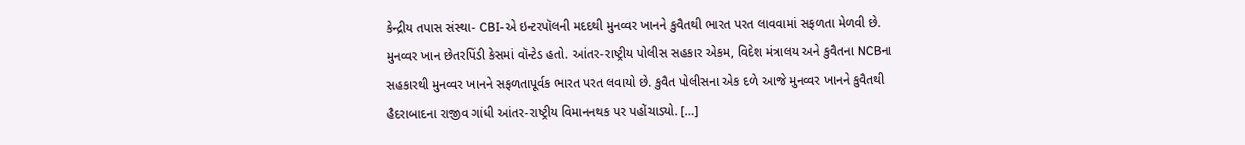કેન્દ્રીય તપાસ સંસ્થા- CBI-એ ઇન્ટરપૉલની મદદથી મુનવ્વર ખાનને કુવૈતથી ભારત પરત લાવવામાં સફળતા મેળવી છે. મુનવ્વર ખાન છેતરપિંડી કેસમાં વૉન્ટેડ હતો. આંતર-રાષ્ટ્રીય પોલીસ સહકાર એકમ, વિદેશ મંત્રાલય અને કુવૈતના NCBના સહકારથી મુનવ્વર ખાનને સફળતાપૂર્વક ભારત પરત લવાયો છે. કુવૈત પોલીસના એક દળે આજે મુનવ્વર ખાનને કુવૈતથી હૈદરાબાદના રાજીવ ગાંધી આંતર-રાષ્ટ્રીય વિમાનનથક પર પહોંચાડ્યો. […]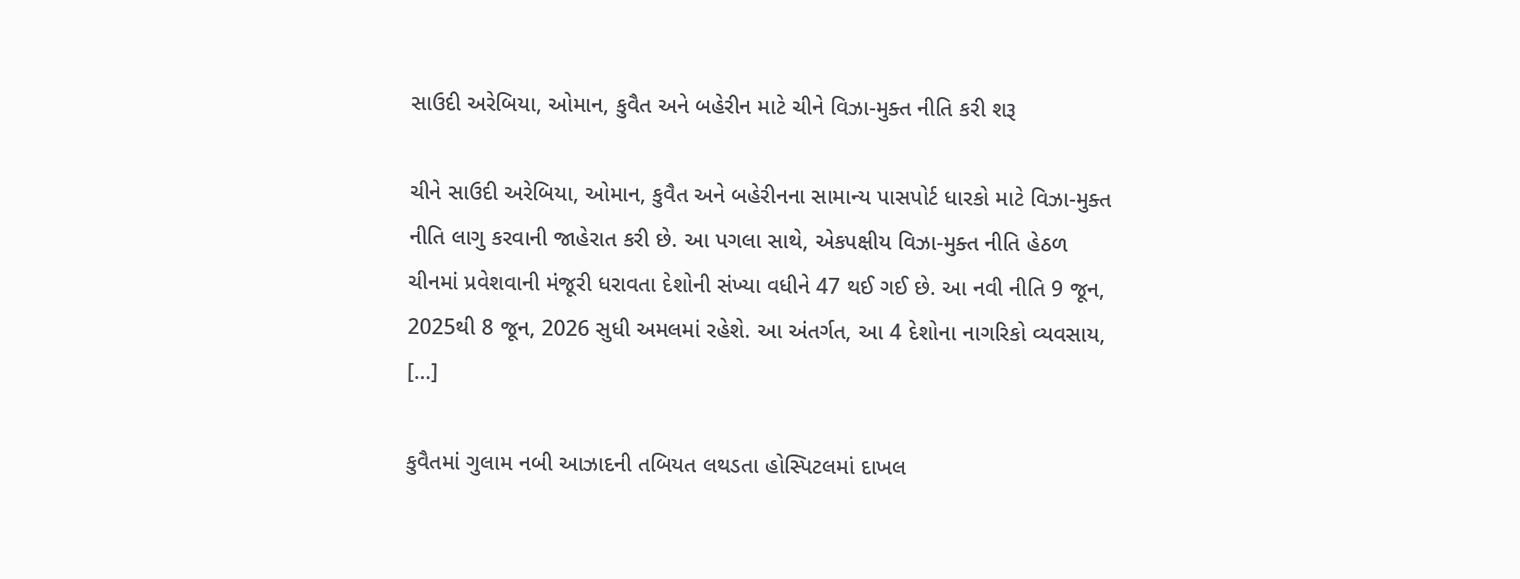સાઉદી અરેબિયા, ઓમાન, કુવૈત અને બહેરીન માટે ચીને વિઝા-મુક્ત નીતિ કરી શરૂ

ચીને સાઉદી અરેબિયા, ઓમાન, કુવૈત અને બહેરીનના સામાન્ય પાસપોર્ટ ધારકો માટે વિઝા-મુક્ત નીતિ લાગુ કરવાની જાહેરાત કરી છે. આ પગલા સાથે, એકપક્ષીય વિઝા-મુક્ત નીતિ હેઠળ ચીનમાં પ્રવેશવાની મંજૂરી ધરાવતા દેશોની સંખ્યા વધીને 47 થઈ ગઈ છે. આ નવી નીતિ 9 જૂન, 2025થી 8 જૂન, 2026 સુધી અમલમાં રહેશે. આ અંતર્ગત, આ 4 દેશોના નાગરિકો વ્યવસાય, […]

કુવૈતમાં ગુલામ નબી આઝાદની તબિયત લથડતા હોસ્પિટલમાં દાખલ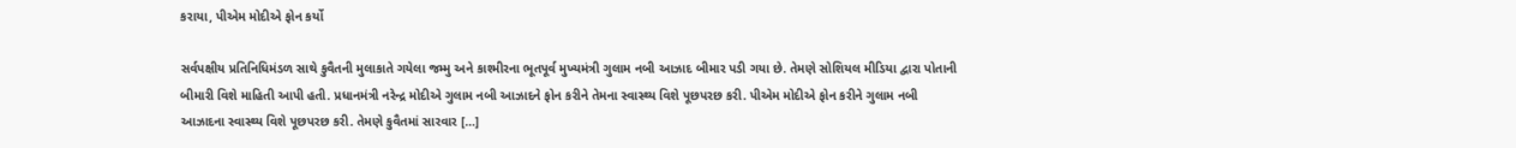કરાયા, પીએમ મોદીએ ફોન કર્યો

સર્વપક્ષીય પ્રતિનિધિમંડળ સાથે કુવૈતની મુલાકાતે ગયેલા જમ્મુ અને કાશ્મીરના ભૂતપૂર્વ મુખ્યમંત્રી ગુલામ નબી આઝાદ બીમાર પડી ગયા છે. તેમણે સોશિયલ મીડિયા દ્વારા પોતાની બીમારી વિશે માહિતી આપી હતી. પ્રધાનમંત્રી નરેન્દ્ર મોદીએ ગુલામ નબી આઝાદને ફોન કરીને તેમના સ્વાસ્થ્ય વિશે પૂછપરછ કરી. પીએમ મોદીએ ફોન કરીને ગુલામ નબી આઝાદના સ્વાસ્થ્ય વિશે પૂછપરછ કરી. તેમણે કુવૈતમાં સારવાર […]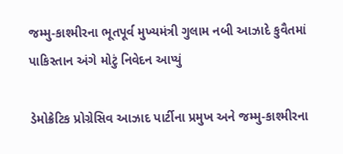જમ્મુ-કાશ્મીરના ભૂતપૂર્વ મુખ્યમંત્રી ગુલામ નબી આઝાદે કુવૈતમાં પાકિસ્તાન અંગે મોટું નિવેદન આપ્યું

ડેમોક્રેટિક પ્રોગ્રેસિવ આઝાદ પાર્ટીના પ્રમુખ અને જમ્મુ-કાશ્મીરના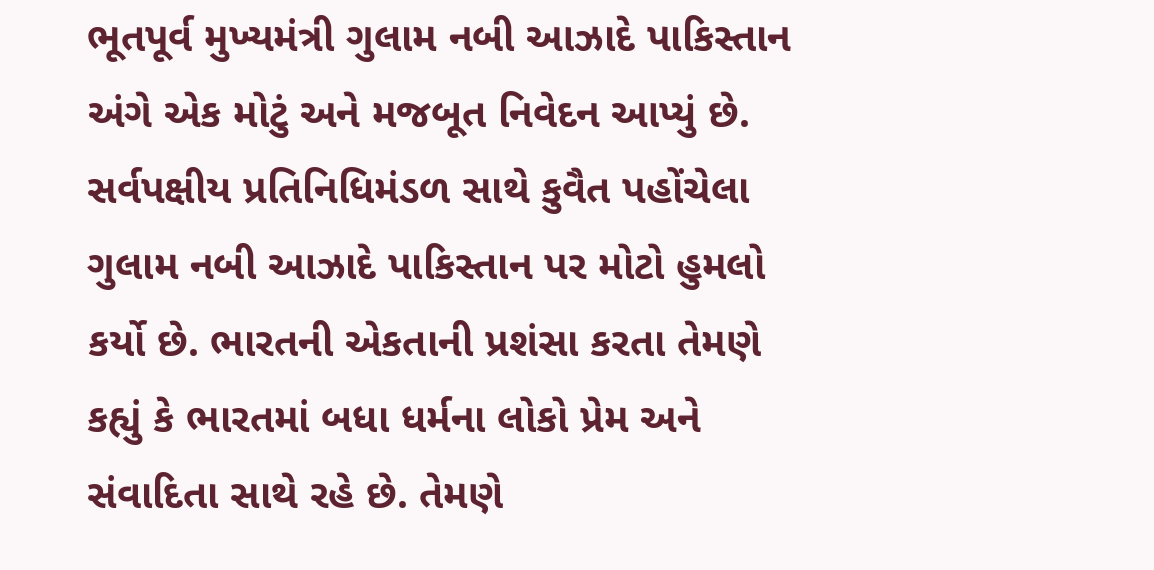ભૂતપૂર્વ મુખ્યમંત્રી ગુલામ નબી આઝાદે પાકિસ્તાન અંગે એક મોટું અને મજબૂત નિવેદન આપ્યું છે. સર્વપક્ષીય પ્રતિનિધિમંડળ સાથે કુવૈત પહોંચેલા ગુલામ નબી આઝાદે પાકિસ્તાન પર મોટો હુમલો કર્યો છે. ભારતની એકતાની પ્રશંસા કરતા તેમણે કહ્યું કે ભારતમાં બધા ધર્મના લોકો પ્રેમ અને સંવાદિતા સાથે રહે છે. તેમણે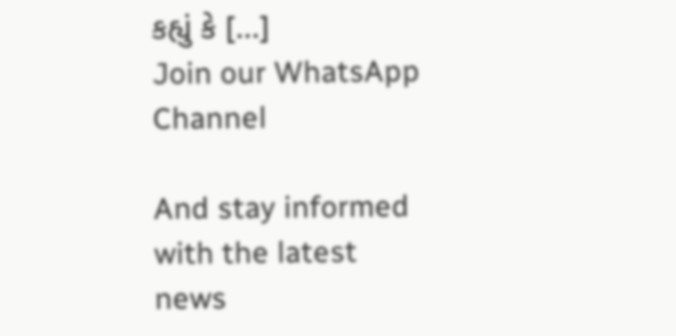કહ્યું કે […]
Join our WhatsApp Channel

And stay informed with the latest news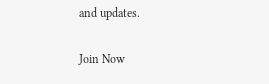and updates.

Join Now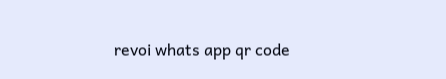revoi whats app qr code